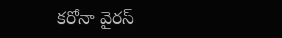కరోనా వైరస్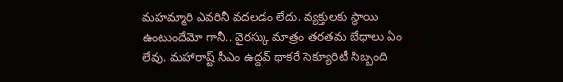మహమ్మారి ఎవరినీ వదలడం లేదు. వ్యక్తులకు స్థాయి ఉంటుందేమో గానీ.. వైరస్కు మాత్రం తరతమ బేధాలు ఏం లేవు. మహారాష్ట్ సీఎం ఉద్దవ్ థాకరే సెక్యూరిటీ సిబ్బంది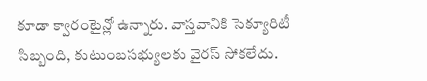కూడా క్వారంటైన్లో ఉన్నారు. వాస్తవానికి సెక్యూరిటీ సిబ్బంది, కుటుంబసభ్యులకు వైరస్ సోకలేదు.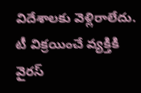విదేశాలకు వెళ్లిరాలేదు. టీ విక్రయించే వ్యక్తికి వైరస్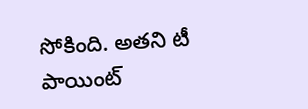సోకింది. అతని టీ పాయింట్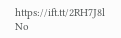https://ift.tt/2RH7J8l
No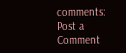comments:
Post a Comment